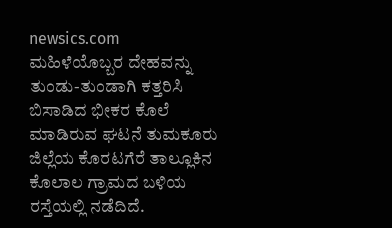newsics.com
ಮಹಿಳೆಯೊಬ್ಬರ ದೇಹವನ್ನು ತುಂಡು-ತುಂಡಾಗಿ ಕತ್ತರಿಸಿ ಬಿಸಾಡಿದ ಭೀಕರ ಕೊಲೆ ಮಾಡಿರುವ ಘಟನೆ ತುಮಕೂರು ಜಿಲ್ಲೆಯ ಕೊರಟಗೆರೆ ತಾಲ್ಲೂಕಿನ ಕೊಲಾಲ ಗ್ರಾಮದ ಬಳಿಯ ರಸ್ತೆಯಲ್ಲಿ ನಡೆದಿದೆ.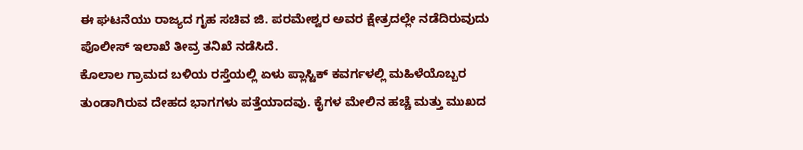ಈ ಘಟನೆಯು ರಾಜ್ಯದ ಗೃಹ ಸಚಿವ ಜಿ. ಪರಮೇಶ್ವರ ಅವರ ಕ್ಷೇತ್ರದಲ್ಲೇ ನಡೆದಿರುವುದು ಪೊಲೀಸ್ ಇಲಾಖೆ ತೀವ್ರ ತನಿಖೆ ನಡೆಸಿದೆ.
ಕೊಲಾಲ ಗ್ರಾಮದ ಬಳಿಯ ರಸ್ತೆಯಲ್ಲಿ ಏಳು ಪ್ಲಾಸ್ಟಿಕ್ ಕವರ್ಗಳಲ್ಲಿ ಮಹಿಳೆಯೊಬ್ಬರ ತುಂಡಾಗಿರುವ ದೇಹದ ಭಾಗಗಳು ಪತ್ತೆಯಾದವು. ಕೈಗಳ ಮೇಲಿನ ಹಚ್ಚೆ ಮತ್ತು ಮುಖದ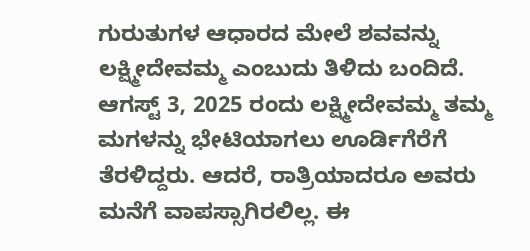ಗುರುತುಗಳ ಆಧಾರದ ಮೇಲೆ ಶವವನ್ನು ಲಕ್ಷ್ಮೀದೇವಮ್ಮ ಎಂಬುದು ತಿಳಿದು ಬಂದಿದೆ.
ಆಗಸ್ಟ್ 3, 2025 ರಂದು ಲಕ್ಷ್ಮೀದೇವಮ್ಮ ತಮ್ಮ ಮಗಳನ್ನು ಭೇಟಿಯಾಗಲು ಊರ್ಡಿಗೆರೆಗೆ ತೆರಳಿದ್ದರು. ಆದರೆ, ರಾತ್ರಿಯಾದರೂ ಅವರು ಮನೆಗೆ ವಾಪಸ್ಸಾಗಿರಲಿಲ್ಲ. ಈ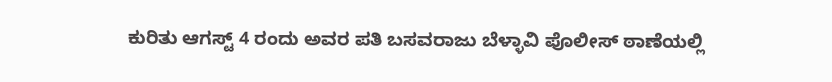ಕುರಿತು ಆಗಸ್ಟ್ 4 ರಂದು ಅವರ ಪತಿ ಬಸವರಾಜು ಬೆಳ್ಳಾವಿ ಪೊಲೀಸ್ ಠಾಣೆಯಲ್ಲಿ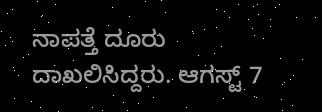ನಾಪತ್ತೆ ದೂರು ದಾಖಲಿಸಿದ್ದರು. ಆಗಸ್ಟ್ 7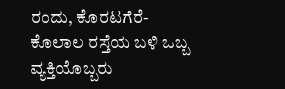ರಂದು, ಕೊರಟಗೆರೆ-ಕೊಲಾಲ ರಸ್ತೆಯ ಬಳಿ ಒಬ್ಬ ವ್ಯಕ್ತಿಯೊಬ್ಬರು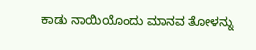ಕಾಡು ನಾಯಿಯೊಂದು ಮಾನವ ತೋಳನ್ನು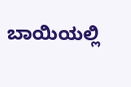ಬಾಯಿಯಲ್ಲಿ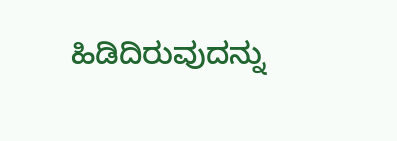ಹಿಡಿದಿರುವುದನ್ನು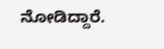ನೋಡಿದ್ದಾರೆ.